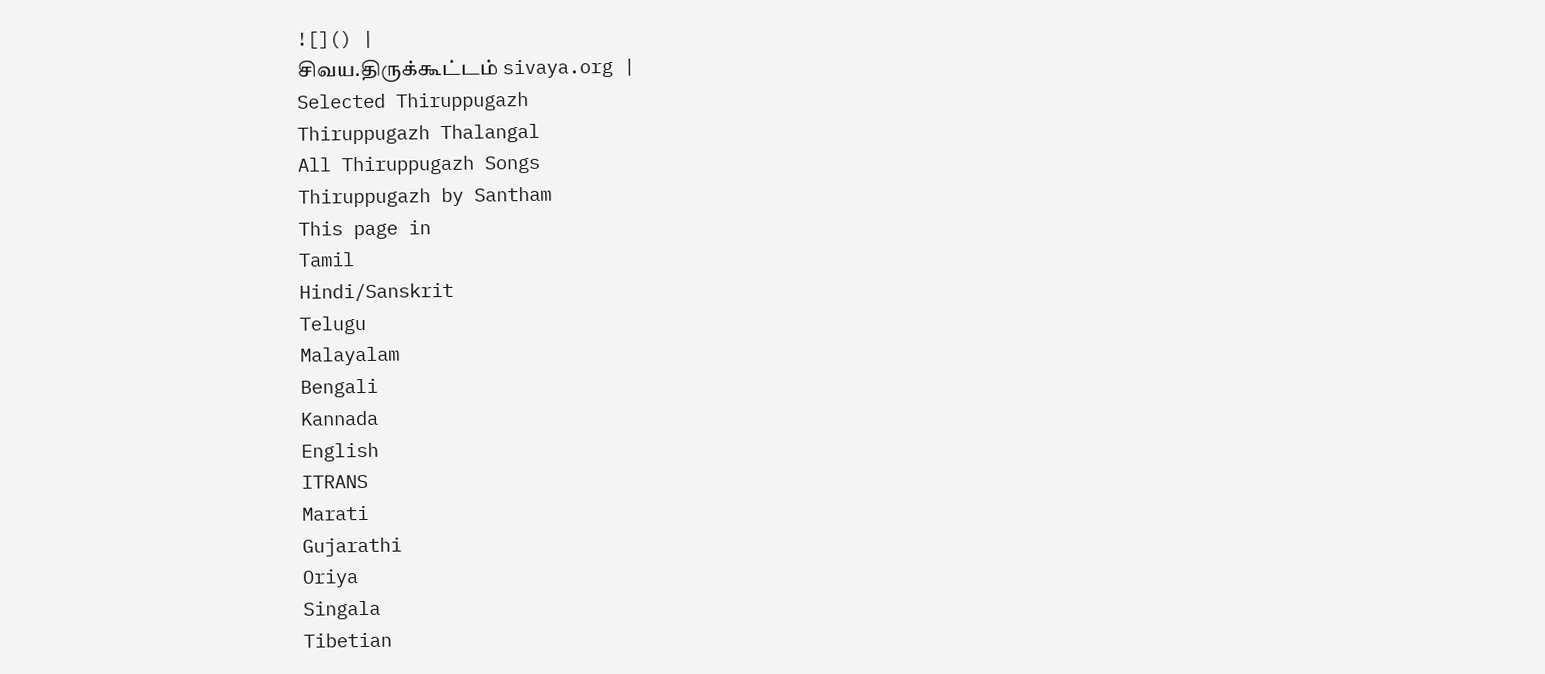![]() |
சிவய.திருக்கூட்டம் sivaya.org |
Selected Thiruppugazh
Thiruppugazh Thalangal
All Thiruppugazh Songs
Thiruppugazh by Santham
This page in
Tamil
Hindi/Sanskrit
Telugu
Malayalam
Bengali
Kannada
English
ITRANS
Marati
Gujarathi
Oriya
Singala
Tibetian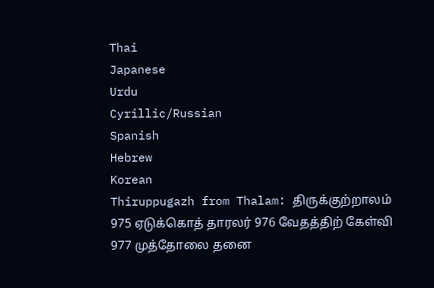Thai
Japanese
Urdu
Cyrillic/Russian
Spanish
Hebrew
Korean
Thiruppugazh from Thalam: திருக்குற்றாலம்
975 ஏடுக்கொத் தாரலர் 976 வேதத்திற் கேள்வி 977 முத்தோலை தனை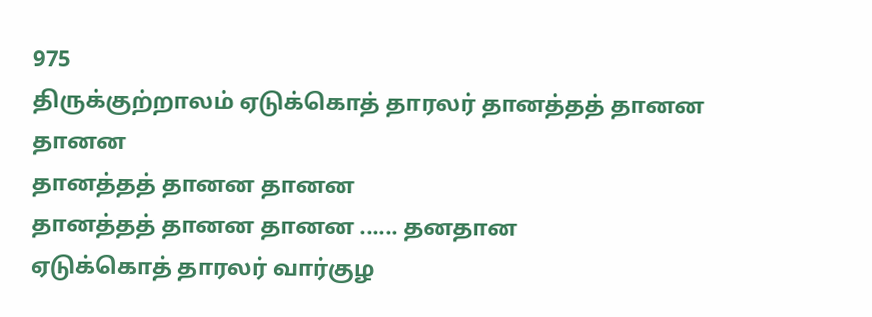975
திருக்குற்றாலம் ஏடுக்கொத் தாரலர் தானத்தத் தானன தானன
தானத்தத் தானன தானன
தானத்தத் தானன தானன ...... தனதான
ஏடுக்கொத் தாரலர் வார்குழ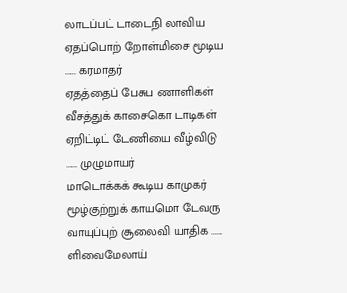லாடப்பட் டாடைநி லாவிய
ஏதப்பொற் றோள்மிசை மூடிய ...... கரமாதர்
ஏதத்தைப் பேசுப ணாளிகள்
வீசத்துக் காசைகொ டாடிகள்
ஏறிட்டிட் டேணியை வீழ்விடு ...... முழுமாயர்
மாடொக்கக் கூடிய காமுகர்
மூழ்குற்றுக் காயமொ டேவரு
வாயுப்புற் சூலைவி யாதிக ...... ளிவைமேலாய்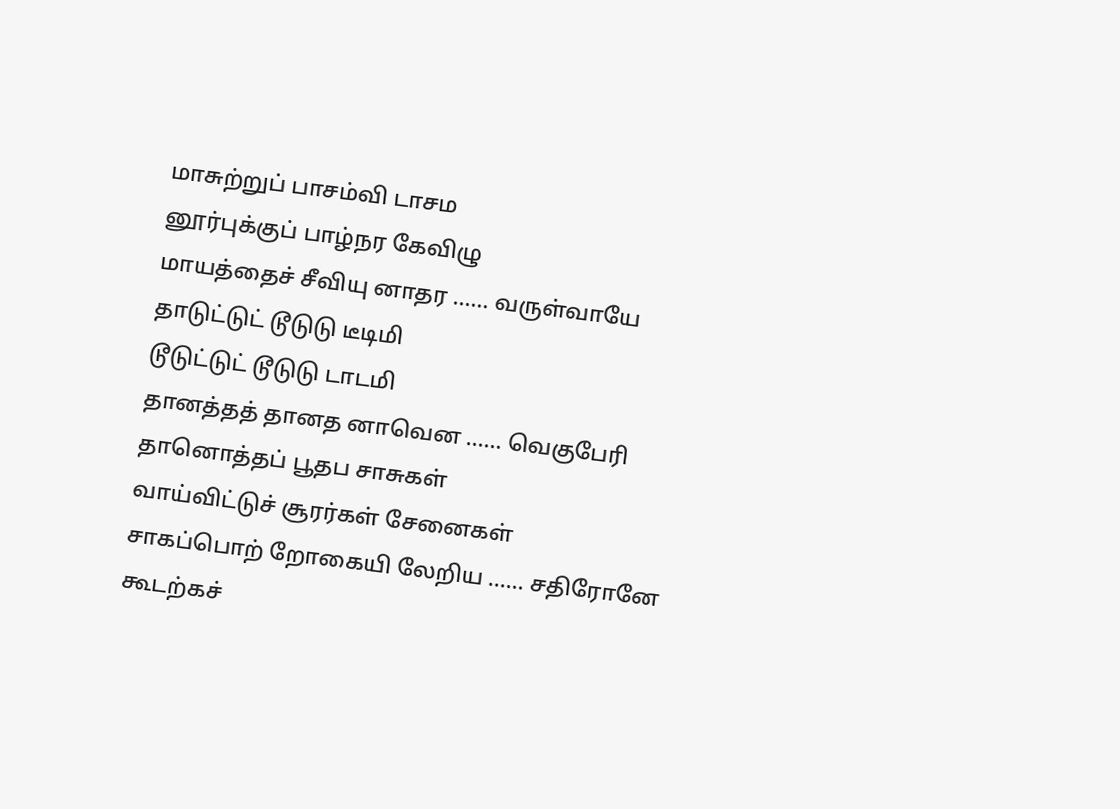மாசுற்றுப் பாசம்வி டாசம
னூர்புக்குப் பாழ்நர கேவிழு
மாயத்தைச் சீவியு னாதர ...... வருள்வாயே
தாடுட்டுட் டூடுடு டீடிமி
டூடுட்டுட் டூடுடு டாடமி
தானத்தத் தானத னாவென ...... வெகுபேரி
தானொத்தப் பூதப சாசுகள்
வாய்விட்டுச் சூரர்கள் சேனைகள்
சாகப்பொற் றோகையி லேறிய ...... சதிரோனே
கூடற்கச்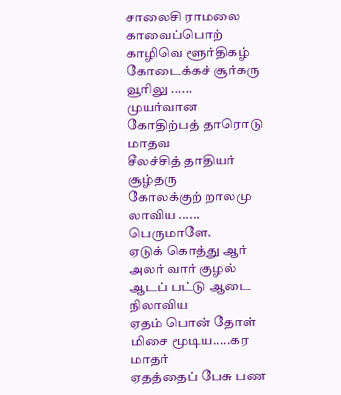சாலைசி ராமலை
காவைப்பொற் காழிவெ ளூர்திகழ்
கோடைக்கச் சூர்கரு வூரிலு ...... முயர்வான
கோதிற்பத் தாரொடு மாதவ
சீலச்சித் தாதியர் சூழ்தரு
கோலக்குற் றாலமு லாவிய ...... பெருமாளே.
ஏடுக் கொத்து ஆர் அலர் வார் குழல்
ஆடப் பட்டு ஆடை நிலாவிய
ஏதம் பொன் தோள் மிசை மூடிய.....கர மாதர்
ஏதத்தைப் பேசு பண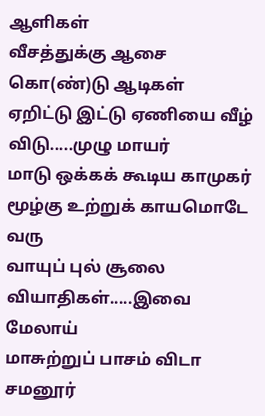ஆளிகள்
வீசத்துக்கு ஆசை கொ(ண்)டு ஆடிகள்
ஏறிட்டு இட்டு ஏணியை வீழ் விடு.....முழு மாயர்
மாடு ஒக்கக் கூடிய காமுகர்
மூழ்கு உற்றுக் காயமொடே வரு
வாயுப் புல் சூலை வியாதிகள்.....இவை மேலாய்
மாசுற்றுப் பாசம் விடா
சமனூர்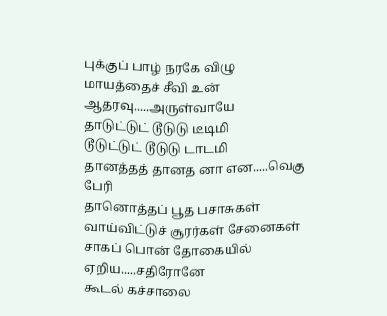புக்குப் பாழ் நரகே விழு
மாயத்தைச் சீவி உன் ஆதரவு.....அருள்வாயே
தாடுட்டுட் டூடுடு டீடிமி
டூடுட்டுட் டூடுடு டாடமி
தானத்தத் தானத னா என.....வெகு பேரி
தானொத்தப் பூத பசாசுகள்
வாய்விட்டுச் சூரர்கள் சேனைகள்
சாகப் பொன் தோகையில் ஏறிய.....சதிரோனே
கூடல் கச்சாலை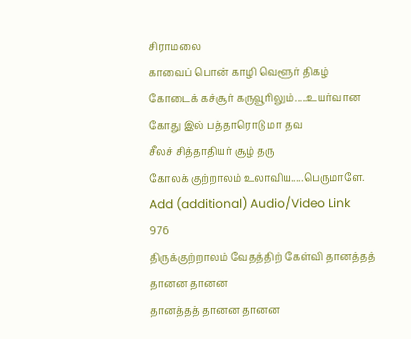சிராமலை
காவைப் பொன் காழி வெளூர் திகழ்
கோடைக் கச்சூர் கருவூரிலும்.....உயர்வான
கோது இல் பத்தாரொடு மா தவ
சீலச் சித்தாதியர் சூழ் தரு
கோலக் குற்றாலம் உலாவிய.....பெருமாளே.
Add (additional) Audio/Video Link
976
திருக்குற்றாலம் வேதத்திற் கேள்வி தானத்தத் தானன தானன
தானத்தத் தானன தானன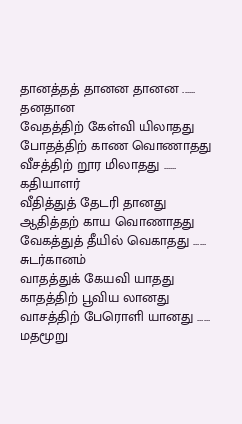தானத்தத் தானன தானன ...... தனதான
வேதத்திற் கேள்வி யிலாதது
போதத்திற் காண வொணாதது
வீசத்திற் றூர மிலாதது ...... கதியாளர்
வீதித்துத் தேடரி தானது
ஆதித்தற் காய வொணாதது
வேகத்துத் தீயில் வெகாதது ...... சுடர்கானம்
வாதத்துக் கேயவி யாதது
காதத்திற் பூவிய லானது
வாசத்திற் பேரொளி யானது ...... மதமூறு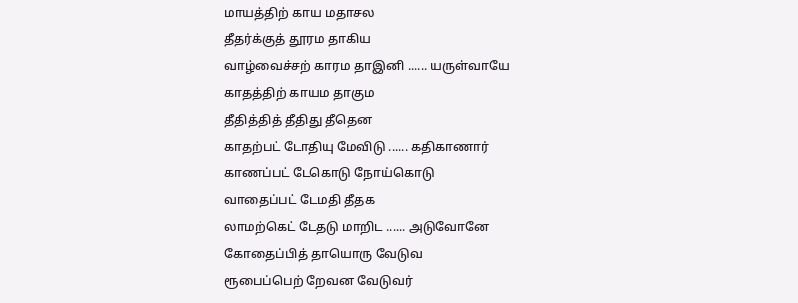மாயத்திற் காய மதாசல
தீதர்க்குத் தூரம தாகிய
வாழ்வைச்சற் காரம தாஇனி ...... யருள்வாயே
காதத்திற் காயம தாகும
தீதித்தித் தீதிது தீதென
காதற்பட் டோதியு மேவிடு ...... கதிகாணார்
காணப்பட் டேகொடு நோய்கொடு
வாதைப்பட் டேமதி தீதக
லாமற்கெட் டேதடு மாறிட ...... அடுவோனே
கோதைப்பித் தாயொரு வேடுவ
ரூபைப்பெற் றேவன வேடுவர்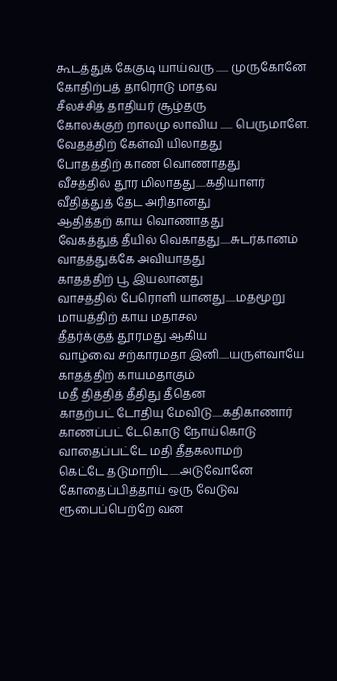கூடத்துக் கேகுடி யாய்வரு ...... முருகோனே
கோதிற்பத் தாரொடு மாதவ
சீலச்சித் தாதியர் சூழ்தரு
கோலக்குற் றாலமு லாவிய ...... பெருமாளே.
வேதத்திற் கேள்வி யிலாதது
போதத்திற் காண வொணாதது
வீசத்தில் தூர மிலாதது.....கதியாளர்
வீதித்துத் தேட அரிதானது
ஆதித்தற் காய வொணாதது
வேகத்துத் தீயில் வெகாதது.....சுடர்கானம்
வாதத்துக்கே அவியாதது
காதத்திற் பூ இயலானது
வாசத்தில் பேரொளி யானது.....மதமூறு
மாயத்திற் காய மதாசல
தீதர்க்குத் தூரமது ஆகிய
வாழ்வை சற்காரமதா இனி.....யருள்வாயே
காதத்திற் காயமதாகும்
மதீ தித்தித் தீதிது தீதென
காதற்பட் டோதியு மேவிடு.....கதிகாணார்
காணப்பட் டேகொடு நோய்கொடு
வாதைப்பட்டே மதி தீதகலாமற்
கெட்டே தடுமாறிட.....அடுவோனே
கோதைப்பித்தாய் ஒரு வேடுவ
ரூபைப்பெற்றே வன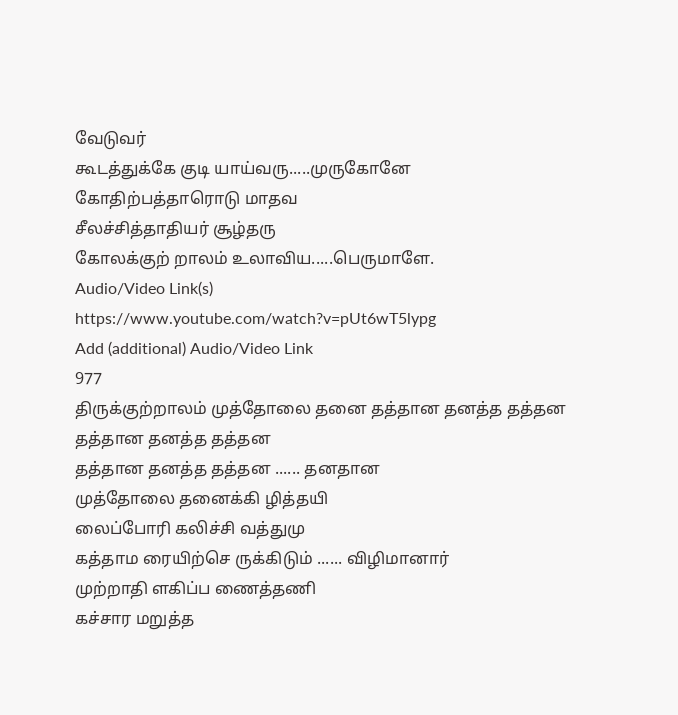வேடுவர்
கூடத்துக்கே குடி யாய்வரு.....முருகோனே
கோதிற்பத்தாரொடு மாதவ
சீலச்சித்தாதியர் சூழ்தரு
கோலக்குற் றாலம் உலாவிய.....பெருமாளே.
Audio/Video Link(s)
https://www.youtube.com/watch?v=pUt6wT5lypg
Add (additional) Audio/Video Link
977
திருக்குற்றாலம் முத்தோலை தனை தத்தான தனத்த தத்தன
தத்தான தனத்த தத்தன
தத்தான தனத்த தத்தன ...... தனதான
முத்தோலை தனைக்கி ழித்தயி
லைப்போரி கலிச்சி வத்துமு
கத்தாம ரையிற்செ ருக்கிடும் ...... விழிமானார்
முற்றாதி ளகிப்ப ணைத்தணி
கச்சார மறுத்த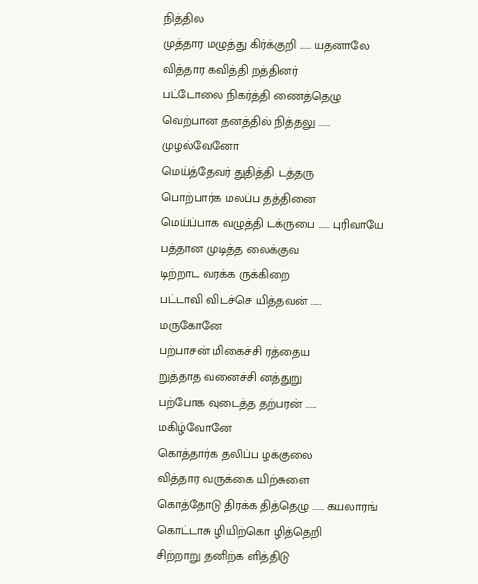நித்தில
முத்தார மழுத்து கிர்க்குறி ...... யதனாலே
வித்தார கவித்தி றத்தினர்
பட்டோலை நிகர்த்தி ணைத்தெழு
வெற்பான தனத்தில் நித்தலு ...... முழல்வேனோ
மெய்த்தேவர் துதித்தி டத்தரு
பொற்பார்க மலப்ப தத்தினை
மெய்ப்பாக வழுத்தி டக்ருபை ...... புரிவாயே
பத்தான முடித்த லைக்குவ
டிற்றாட வரக்க ருக்கிறை
பட்டாவி விடச்செ யித்தவன் ...... மருகோனே
பற்பாசன் மிகைச்சி ரத்தைய
றுத்தாத வனைச்சி னத்துறு
பற்போக வுடைத்த தற்பரன் ...... மகிழ்வோனே
கொத்தார்க தலிப்ப ழக்குலை
வித்தார வருக்கை யிற்சுளை
கொத்தோடு திரக்க தித்தெழு ...... கயலாரங்
கொட்டாசு ழியிற்கொ ழித்தெறி
சிற்றாறு தனிற்க ளித்திடு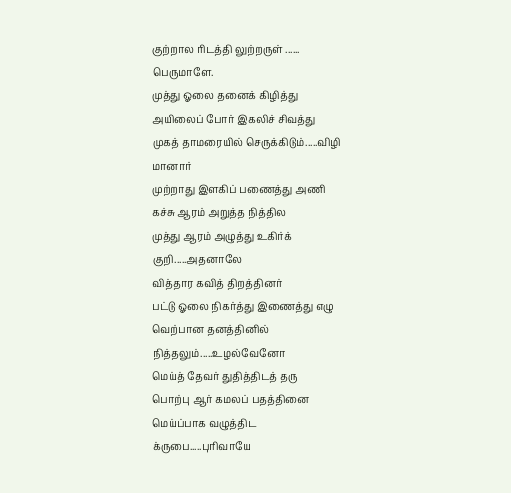குற்றால ரிடத்தி லுற்றருள் ...... பெருமாளே.
முத்து ஓலை தனைக் கிழித்து
அயிலைப் போர் இகலிச் சிவத்து
முகத் தாமரையில் செருக்கிடும்.....விழி மானார்
முற்றாது இளகிப் பணைத்து அணி
கச்சு ஆரம் அறுத்த நித்தில
முத்து ஆரம் அழுத்து உகிர்க் குறி.....அதனாலே
வித்தார கவித் திறத்தினர்
பட்டு ஓலை நிகர்த்து இணைத்து எழு
வெற்பான தனத்தினில் நித்தலும்.....உழல்வேனோ
மெய்த் தேவர் துதித்திடத் தரு
பொற்பு ஆர் கமலப் பதத்தினை
மெய்ப்பாக வழுத்திட க்ருபை.....புரிவாயே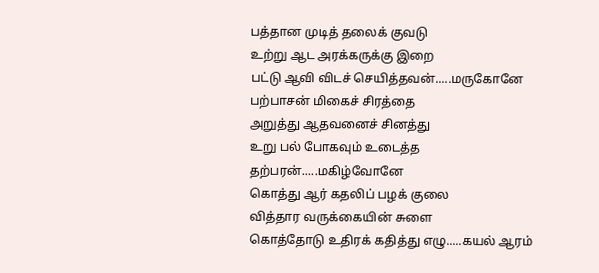பத்தான முடித் தலைக் குவடு
உற்று ஆட அரக்கருக்கு இறை
பட்டு ஆவி விடச் செயித்தவன்.....மருகோனே
பற்பாசன் மிகைச் சிரத்தை
அறுத்து ஆதவனைச் சினத்து
உறு பல் போகவும் உடைத்த தற்பரன்.....மகிழ்வோனே
கொத்து ஆர் கதலிப் பழக் குலை
வித்தார வருக்கையின் சுளை
கொத்தோடு உதிரக் கதித்து எழு.....கயல் ஆரம்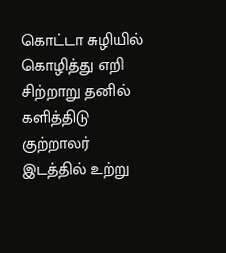கொட்டா சுழியில் கொழித்து எறி
சிற்றாறு தனில் களித்திடு
குற்றாலர் இடத்தில் உற்று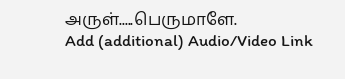அருள்.....பெருமாளே.
Add (additional) Audio/Video Link